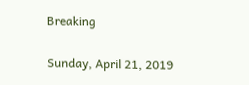Breaking

Sunday, April 21, 2019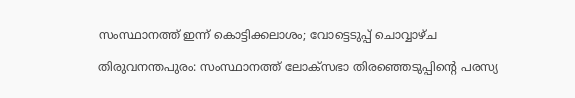സംസ്ഥാനത്ത് ഇന്ന് കൊട്ടിക്കലാശം; വോട്ടെടുപ്പ് ചൊവ്വാഴ്ച

തിരുവനന്തപുരം: സംസ്ഥാനത്ത് ലോക്‌സഭാ തിരഞ്ഞെടുപ്പിന്റെ പരസ്യ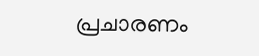പ്രചാരണം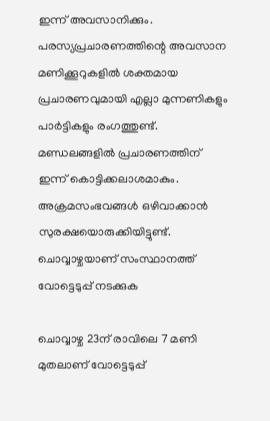ഇന്ന് അവസാനിക്കും. പരസ്യപ്രചാരണത്തിന്റെ അവസാന മണിക്കൂറുകളിൽ ശക്തമായ പ്രചാരണവുമായി എല്ലാ മുന്നണികളും പാർട്ടികളും രംഗത്തുണ്ട്. മണ്ഡലങ്ങളിൽ പ്രചാരണത്തിന് ഇന്ന് കൊട്ടിക്കലാശമാകും. അക്രമസംഭവങ്ങൾ ഒഴിവാക്കാൻ സുരക്ഷയൊരുക്കിയിട്ടുണ്ട്. ചൊവ്വാഴ്ചയാണ് സംസ്ഥാനത്ത് വോട്ടെടുപ്പ് നടക്കുക

ചൊവ്വാഴ്ച 23ന് രാവിലെ 7 മണി മുതലാണ് വോട്ടെടുപ്പ്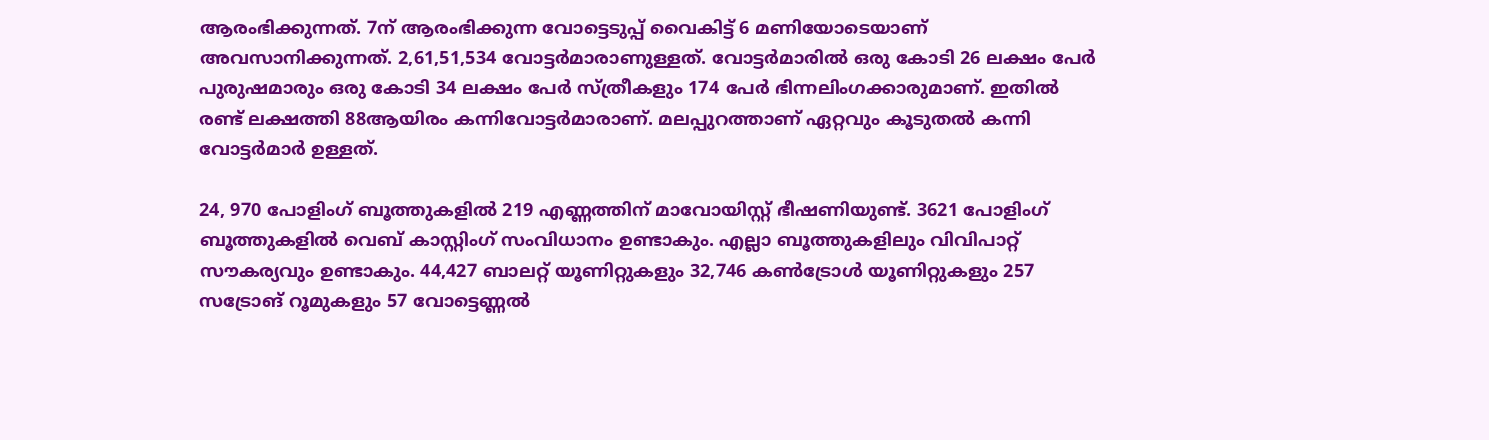ആരംഭിക്കുന്നത്. 7ന് ആരംഭിക്കുന്ന വോട്ടെടുപ്പ് വൈകിട്ട് 6 മണിയോടെയാണ് അവസാനിക്കുന്നത്. 2,61,51,534 വോട്ടര്‍മാരാണുള്ളത്. വോട്ടർമാരിൽ ഒരു കോടി 26 ലക്ഷം പേർ പുരുഷമാരും ഒരു കോടി 34 ലക്ഷം പേർ സ്ത്രീകളും 174 പേർ ഭിന്നലിംഗക്കാരുമാണ്. ഇതില്‍ രണ്ട് ലക്ഷത്തി 88ആയിരം കന്നിവോട്ടർമാരാണ്. മലപ്പുറത്താണ് ഏറ്റവും കൂടുതൽ കന്നി വോട്ടർമാർ ഉള്ളത്.

24, 970 പോളിംഗ് ബൂത്തുകളിൽ 219 എണ്ണത്തിന് മാവോയിസ്റ്റ് ഭീഷണിയുണ്ട്. 3621 പോളിംഗ് ബൂത്തുകളിൽ വെബ് കാസ്റ്റിംഗ് സംവിധാനം ഉണ്ടാകും. എല്ലാ ബൂത്തുകളിലും വിവിപാറ്റ് സൗകര്യവും ഉണ്ടാകും. 44,427 ബാലറ്റ് യൂണിറ്റുകളും 32,746 കൺട്രോൾ യൂണിറ്റുകളും 257 സട്രോങ് റൂമുകളും 57 വോട്ടെണ്ണൽ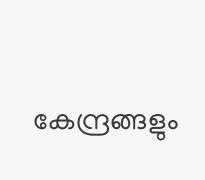കേന്ദ്രങ്ങളും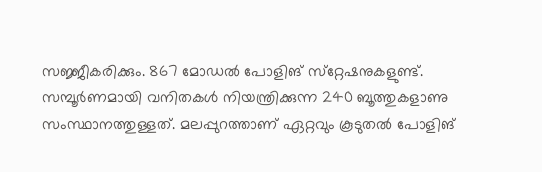സജ്ജീകരിക്കും. 867 മോഡല്‍ പോളിങ് സ്‌റ്റേഷനുകളുണ്ട്. സമ്പൂർണമായി വനിതകള്‍ നിയന്ത്രിക്കുന്ന 240 ബൂത്തുകളാണു സംസ്ഥാനത്തുള്ളത്. മലപ്പുറത്താണ് ഏറ്റവും കൂടുതല്‍ പോളിങ്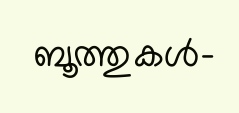ബൂത്തുകള്‍-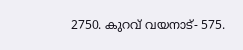2750. കുറവ് വയനാട്- 575.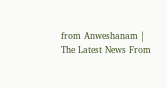from Anweshanam | The Latest News From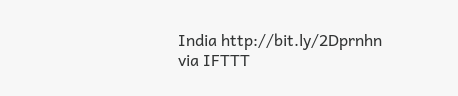India http://bit.ly/2Dprnhn
via IFTTT